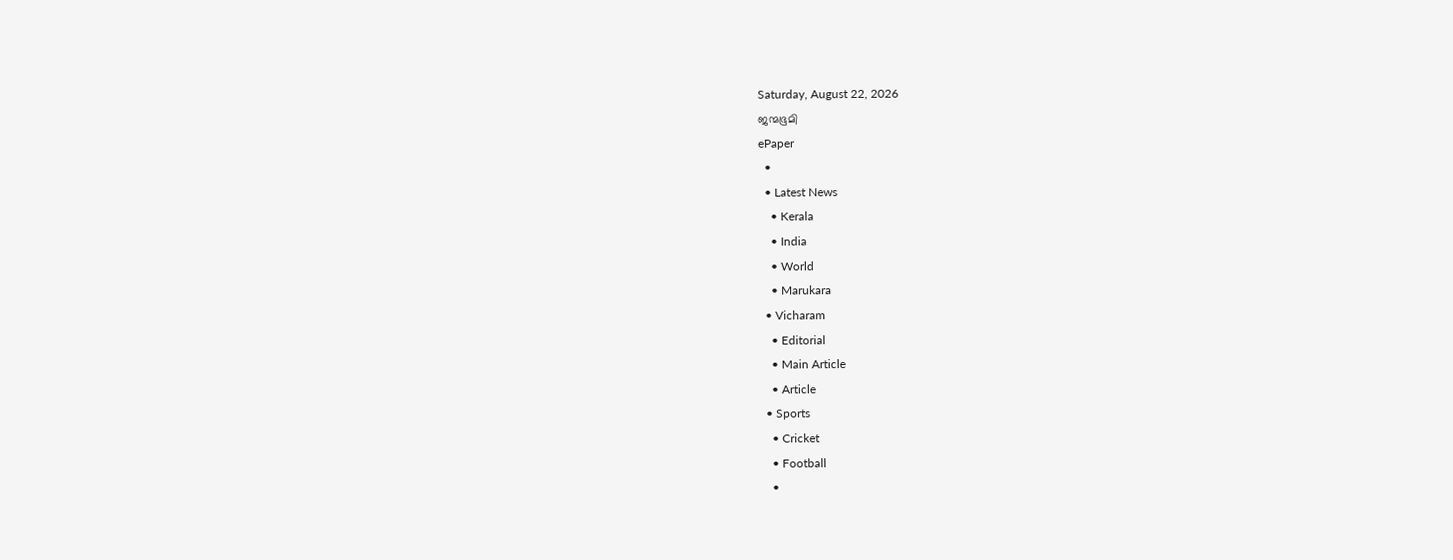Saturday, August 22, 2026
ജന്മഭൂമി
ePaper
  •
  • Latest News
    • Kerala
    • India
    • World
    • Marukara
  • Vicharam
    • Editorial
    • Main Article
    • Article
  • Sports
    • Cricket
    • Football
    •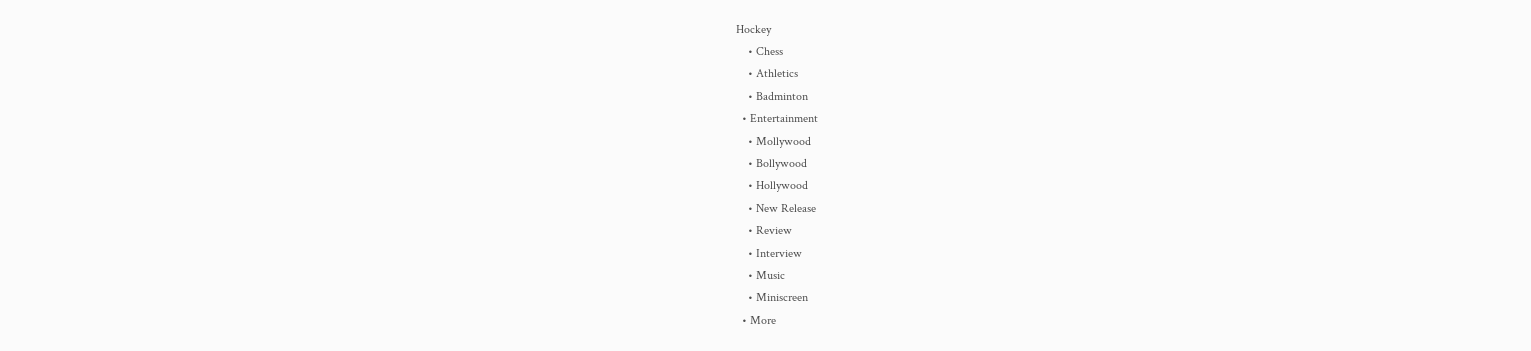Hockey
    • Chess
    • Athletics
    • Badminton
  • Entertainment
    • Mollywood
    • Bollywood
    • Hollywood
    • New Release
    • Review
    • Interview
    • Music
    • Miniscreen
  • More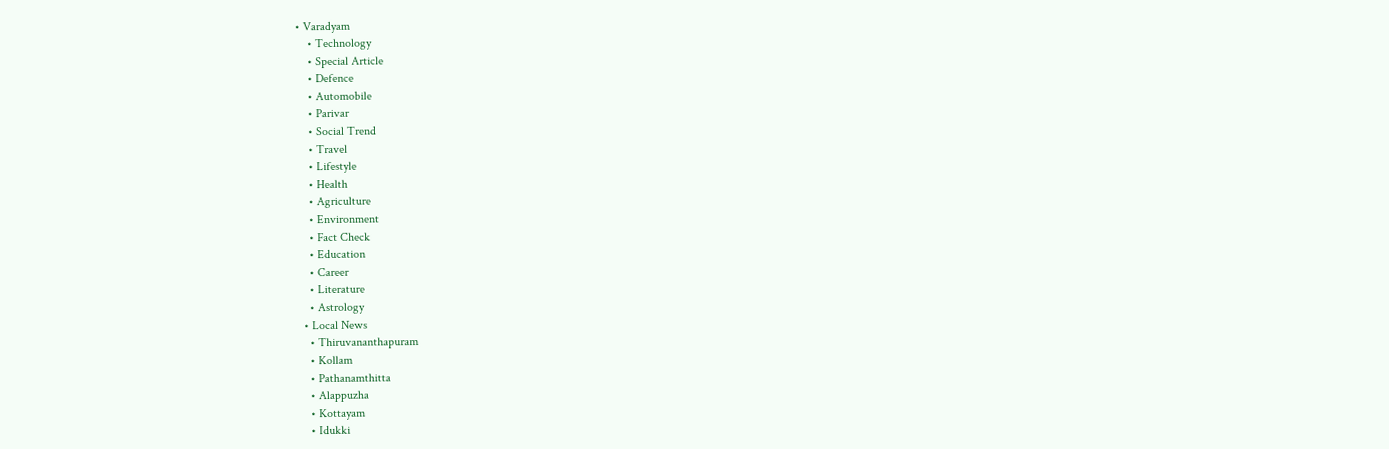• Varadyam
    • Technology
    • Special Article
    • Defence
    • Automobile
    • Parivar
    • Social Trend
    • Travel
    • Lifestyle
    • Health
    • Agriculture
    • Environment
    • Fact Check
    • Education
    • Career
    • Literature
    • Astrology
  • Local News
    • Thiruvananthapuram
    • Kollam
    • Pathanamthitta
    • Alappuzha
    • Kottayam
    • Idukki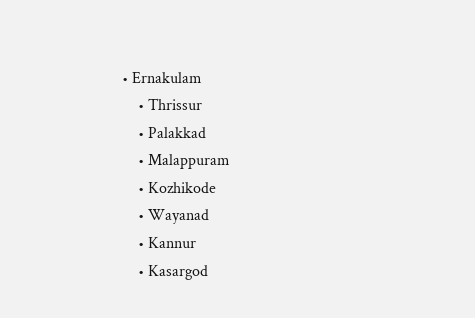• Ernakulam
    • Thrissur
    • Palakkad
    • Malappuram
    • Kozhikode
    • Wayanad
    • Kannur
    • Kasargod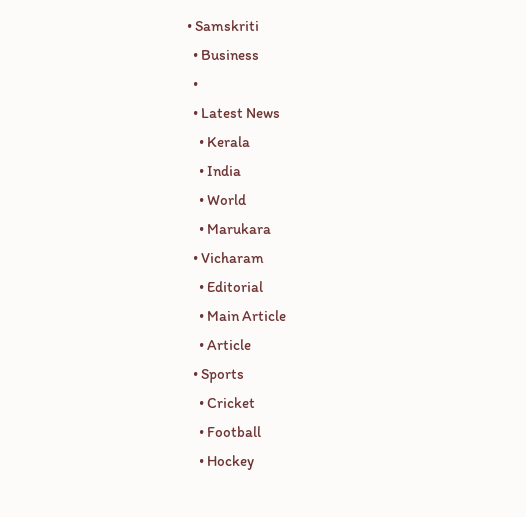• Samskriti
  • Business
  •
  • Latest News
    • Kerala
    • India
    • World
    • Marukara
  • Vicharam
    • Editorial
    • Main Article
    • Article
  • Sports
    • Cricket
    • Football
    • Hockey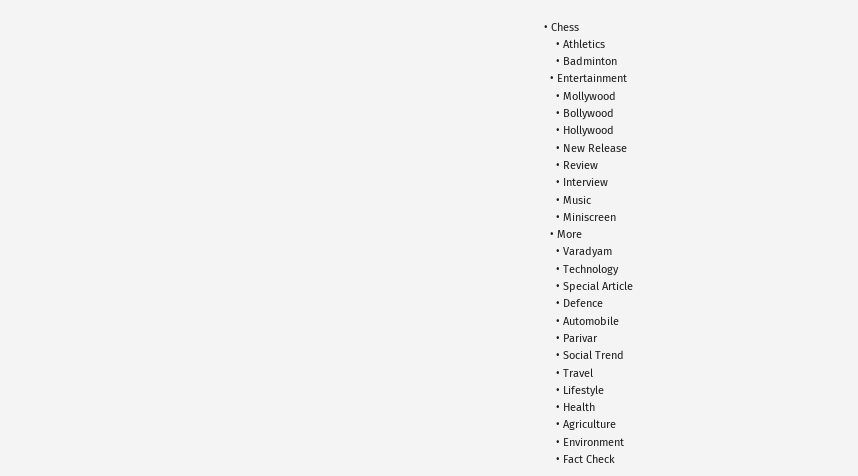• Chess
    • Athletics
    • Badminton
  • Entertainment
    • Mollywood
    • Bollywood
    • Hollywood
    • New Release
    • Review
    • Interview
    • Music
    • Miniscreen
  • More
    • Varadyam
    • Technology
    • Special Article
    • Defence
    • Automobile
    • Parivar
    • Social Trend
    • Travel
    • Lifestyle
    • Health
    • Agriculture
    • Environment
    • Fact Check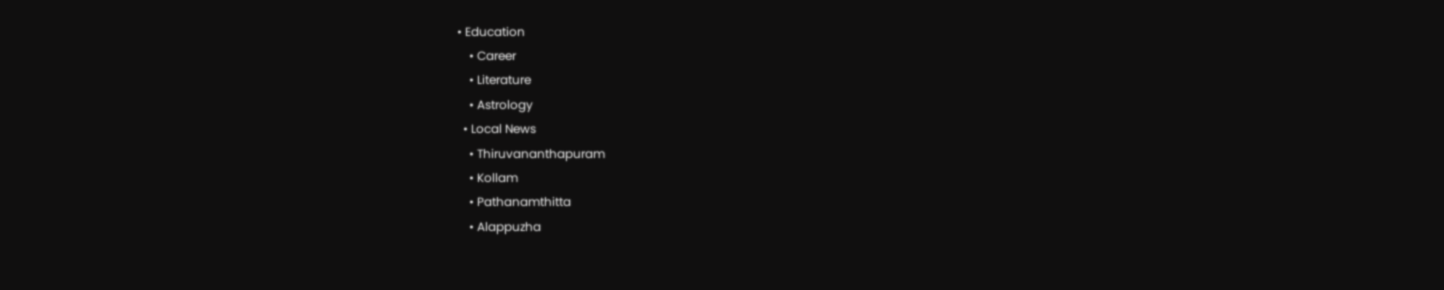• Education
    • Career
    • Literature
    • Astrology
  • Local News
    • Thiruvananthapuram
    • Kollam
    • Pathanamthitta
    • Alappuzha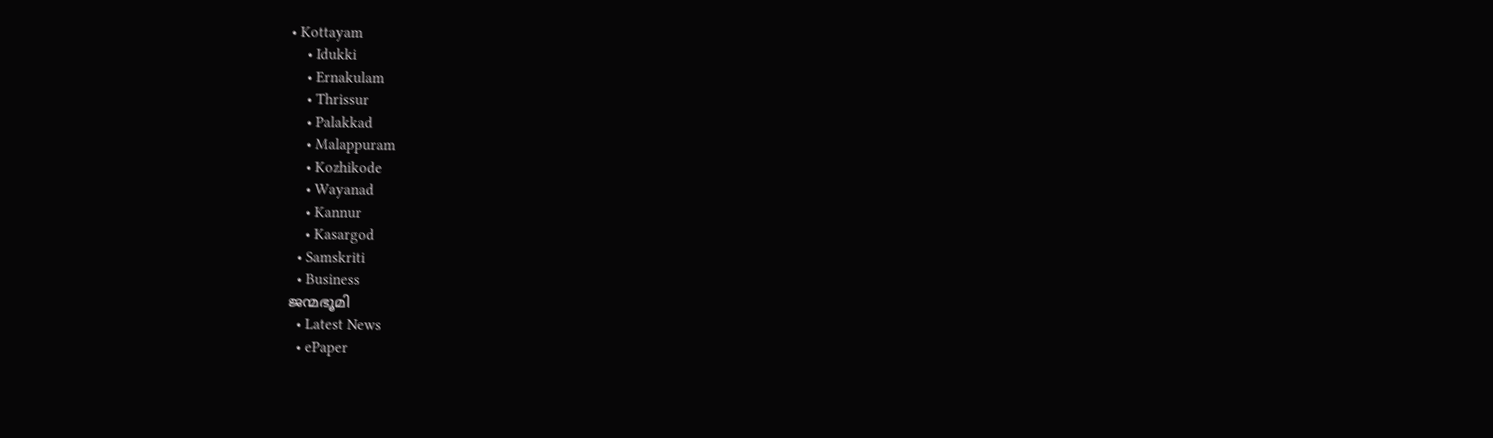• Kottayam
    • Idukki
    • Ernakulam
    • Thrissur
    • Palakkad
    • Malappuram
    • Kozhikode
    • Wayanad
    • Kannur
    • Kasargod
  • Samskriti
  • Business
ജന്മഭൂമി
  • Latest News
  • ePaper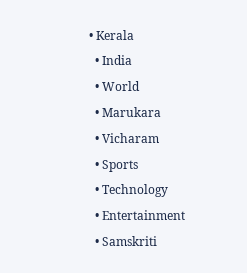• Kerala
  • India
  • World
  • Marukara
  • Vicharam
  • Sports
  • Technology
  • Entertainment
  • Samskriti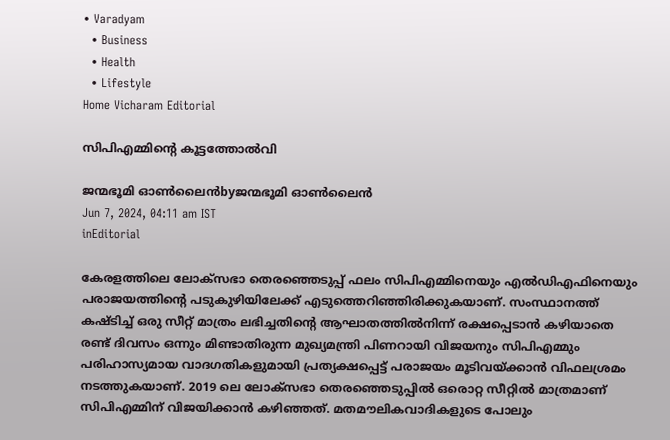• Varadyam
  • Business
  • Health
  • Lifestyle
Home Vicharam Editorial

സിപിഎമ്മിന്റെ കൂട്ടത്തോല്‍വി

ജന്മഭൂമി ഓണ്‍ലൈന്‍byജന്മഭൂമി ഓണ്‍ലൈന്‍
Jun 7, 2024, 04:11 am IST
inEditorial

കേരളത്തിലെ ലോക്‌സഭാ തെരഞ്ഞെടുപ്പ് ഫലം സിപിഎമ്മിനെയും എല്‍ഡിഎഫിനെയും പരാജയത്തിന്റെ പടുകുഴിയിലേക്ക് എടുത്തെറിഞ്ഞിരിക്കുകയാണ്. സംസ്ഥാനത്ത് കഷ്ടിച്ച് ഒരു സീറ്റ് മാത്രം ലഭിച്ചതിന്റെ ആഘാതത്തില്‍നിന്ന് രക്ഷപ്പെടാന്‍ കഴിയാതെ രണ്ട് ദിവസം ഒന്നും മിണ്ടാതിരുന്ന മുഖ്യമന്ത്രി പിണറായി വിജയനും സിപിഎമ്മും പരിഹാസ്യമായ വാദഗതികളുമായി പ്രത്യക്ഷപ്പെട്ട് പരാജയം മൂടിവയ്‌ക്കാന്‍ വിഫലശ്രമം നടത്തുകയാണ്. 2019 ലെ ലോക്‌സഭാ തെരഞ്ഞെടുപ്പില്‍ ഒരൊറ്റ സീറ്റില്‍ മാത്രമാണ് സിപിഎമ്മിന് വിജയിക്കാന്‍ കഴിഞ്ഞത്. മതമൗലികവാദികളുടെ പോലും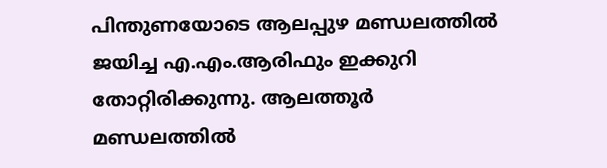പിന്തുണയോടെ ആലപ്പുഴ മണ്ഡലത്തില്‍ ജയിച്ച എ.എം.ആരിഫും ഇക്കുറി തോറ്റിരിക്കുന്നു. ആലത്തൂര്‍ മണ്ഡലത്തില്‍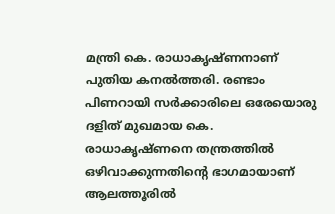മന്ത്രി കെ. രാധാകൃഷ്ണനാണ് പുതിയ കനല്‍ത്തരി. രണ്ടാം പിണറായി സര്‍ക്കാരിലെ ഒരേയൊരു ദളിത് മുഖമായ കെ. രാധാകൃഷ്ണനെ തന്ത്രത്തില്‍ ഒഴിവാക്കുന്നതിന്റെ ഭാഗമായാണ് ആലത്തൂരില്‍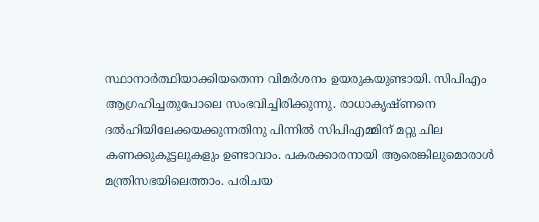സ്ഥാനാര്‍ത്ഥിയാക്കിയതെന്ന വിമര്‍ശനം ഉയരുകയുണ്ടായി. സിപിഎം ആഗ്രഹിച്ചതുപോലെ സംഭവിച്ചിരിക്കുന്നു. രാധാകൃഷ്ണനെ ദല്‍ഹിയിലേക്കയക്കുന്നതിനു പിന്നില്‍ സിപിഎമ്മിന് മറ്റു ചില കണക്കുകൂട്ടലുകളും ഉണ്ടാവാം. പകരക്കാരനായി ആരെങ്കിലുമൊരാള്‍ മന്ത്രിസഭയിലെത്താം. പരിചയ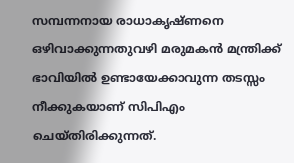സമ്പന്നനായ രാധാകൃഷ്ണനെ ഒഴിവാക്കുന്നതുവഴി മരുമകന്‍ മന്ത്രിക്ക് ഭാവിയില്‍ ഉണ്ടായേക്കാവുന്ന തടസ്സം നീക്കുകയാണ് സിപിഎം ചെയ്തിരിക്കുന്നത്.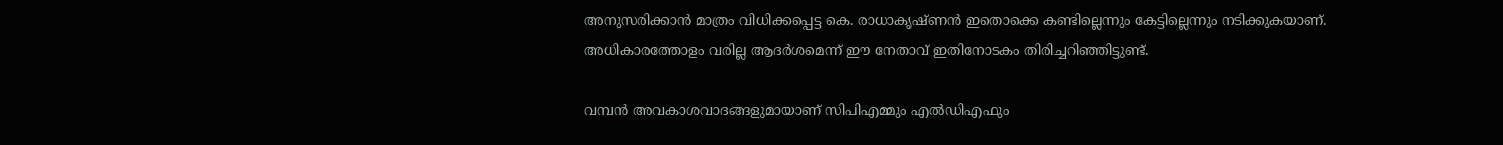അനുസരിക്കാന്‍ മാത്രം വിധിക്കപ്പെട്ട കെ. രാധാകൃഷ്ണന്‍ ഇതൊക്കെ കണ്ടില്ലെന്നും കേട്ടില്ലെന്നും നടിക്കുകയാണ്. അധികാരത്തോളം വരില്ല ആദര്‍ശമെന്ന് ഈ നേതാവ് ഇതിനോടകം തിരിച്ചറിഞ്ഞിട്ടുണ്ട്.

വമ്പന്‍ അവകാശവാദങ്ങളുമായാണ് സിപിഎമ്മും എല്‍ഡിഎഫും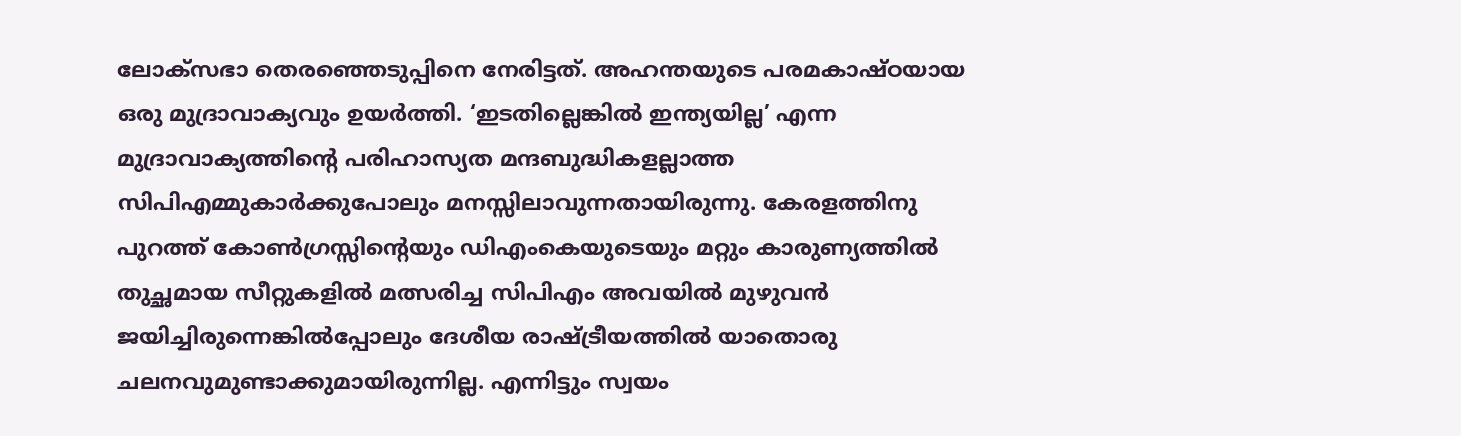ലോക്‌സഭാ തെരഞ്ഞെടുപ്പിനെ നേരിട്ടത്. അഹന്തയുടെ പരമകാഷ്ഠയായ ഒരു മുദ്രാവാക്യവും ഉയര്‍ത്തി. ‘ഇടതില്ലെങ്കില്‍ ഇന്ത്യയില്ല’ എന്ന മുദ്രാവാക്യത്തിന്റെ പരിഹാസ്യത മന്ദബുദ്ധികളല്ലാത്ത സിപിഎമ്മുകാര്‍ക്കുപോലും മനസ്സിലാവുന്നതായിരുന്നു. കേരളത്തിനു പുറത്ത് കോണ്‍ഗ്രസ്സിന്റെയും ഡിഎംകെയുടെയും മറ്റും കാരുണ്യത്തില്‍ തുച്ഛമായ സീറ്റുകളില്‍ മത്സരിച്ച സിപിഎം അവയില്‍ മുഴുവന്‍ ജയിച്ചിരുന്നെങ്കില്‍പ്പോലും ദേശീയ രാഷ്‌ട്രീയത്തില്‍ യാതൊരു ചലനവുമുണ്ടാക്കുമായിരുന്നില്ല. എന്നിട്ടും സ്വയം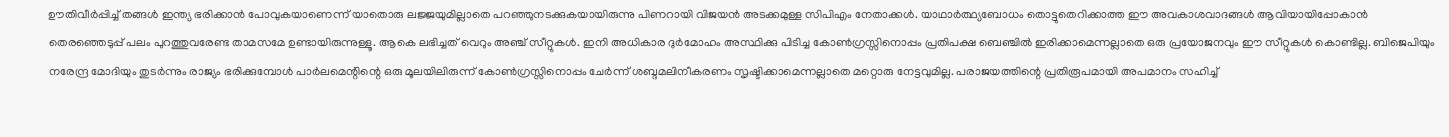ഊതിവീര്‍പ്പിച്ച് തങ്ങള്‍ ഇന്ത്യ ഭരിക്കാന്‍ പോവുകയാണെന്ന് യാതൊരു ലജ്ജയുമില്ലാതെ പറഞ്ഞുനടക്കുകയായിരുന്നു പിണറായി വിജയന്‍ അടക്കമുള്ള സിപിഎം നേതാക്കള്‍. യാഥാര്‍ത്ഥ്യബോധം തൊട്ടുതെറിക്കാത്ത ഈ അവകാശവാദങ്ങള്‍ ആവിയായിപ്പോകാന്‍ തെരഞ്ഞെടുപ്പ് പലം പുറത്തുവരേണ്ട താമസമേ ഉണ്ടായിരുന്നുള്ളൂ. ആകെ ലഭിച്ചത് വെറും അഞ്ച് സീറ്റുകള്‍. ഇനി അധികാര ദുര്‍മോഹം അസ്ഥിക്കു പിടിച്ച കോണ്‍ഗ്രസ്സിനൊപ്പം പ്രതിപക്ഷ ബെഞ്ചില്‍ ഇരിക്കാമെന്നല്ലാതെ ഒരു പ്രയോജനവും ഈ സീറ്റുകള്‍ കൊണ്ടില്ല. ബിജെപിയും നരേന്ദ്ര മോദിയും തുടര്‍ന്നും രാജ്യം ഭരിക്കുമ്പോള്‍ പാര്‍ലമെന്റിന്റെ ഒരു മൂലയിലിരുന്ന് കോണ്‍ഗ്രസ്സിനൊപ്പം ചേര്‍ന്ന് ശബ്ദമലിനീകരണം സൃഷ്ടിക്കാമെന്നല്ലാതെ മറ്റൊരു നേട്ടവുമില്ല. പരാജയത്തിന്റെ പ്രതിരൂപമായി അപമാനം സഹിച്ച്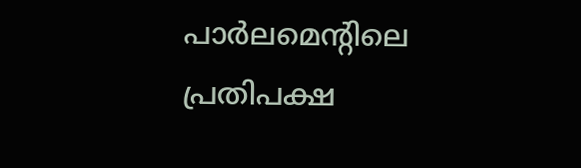പാര്‍ലമെന്റിലെ പ്രതിപക്ഷ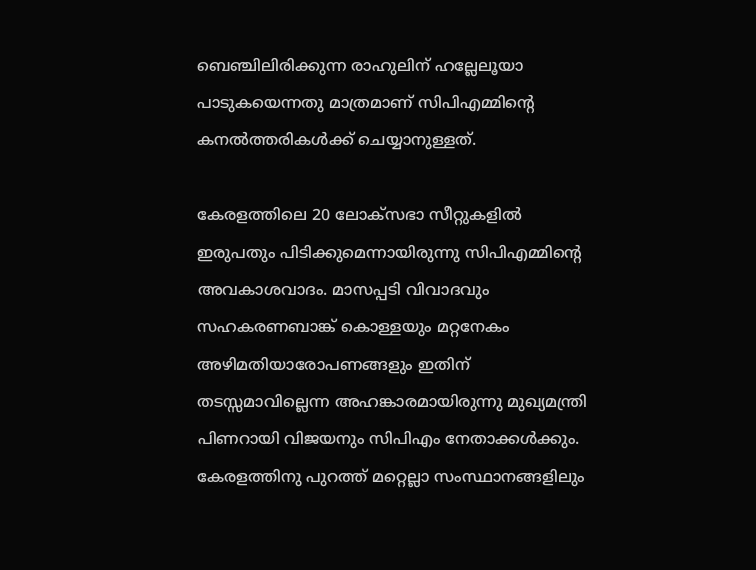ബെഞ്ചിലിരിക്കുന്ന രാഹുലിന് ഹല്ലേലൂയാ പാടുകയെന്നതു മാത്രമാണ് സിപിഎമ്മിന്റെ കനല്‍ത്തരികള്‍ക്ക് ചെയ്യാനുള്ളത്.

കേരളത്തിലെ 20 ലോക്‌സഭാ സീറ്റുകളില്‍ ഇരുപതും പിടിക്കുമെന്നായിരുന്നു സിപിഎമ്മിന്റെ അവകാശവാദം. മാസപ്പടി വിവാദവും സഹകരണബാങ്ക് കൊള്ളയും മറ്റനേകം അഴിമതിയാരോപണങ്ങളും ഇതിന് തടസ്സമാവില്ലെന്ന അഹങ്കാരമായിരുന്നു മുഖ്യമന്ത്രി പിണറായി വിജയനും സിപിഎം നേതാക്കള്‍ക്കും. കേരളത്തിനു പുറത്ത് മറ്റെല്ലാ സംസ്ഥാനങ്ങളിലും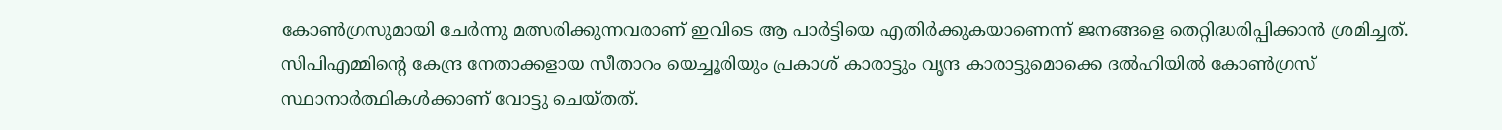കോണ്‍ഗ്രസുമായി ചേര്‍ന്നു മത്സരിക്കുന്നവരാണ് ഇവിടെ ആ പാര്‍ട്ടിയെ എതിര്‍ക്കുകയാണെന്ന് ജനങ്ങളെ തെറ്റിദ്ധരിപ്പിക്കാന്‍ ശ്രമിച്ചത്. സിപിഎമ്മിന്റെ കേന്ദ്ര നേതാക്കളായ സീതാറം യെച്ചൂരിയും പ്രകാശ് കാരാട്ടും വൃന്ദ കാരാട്ടുമൊക്കെ ദല്‍ഹിയില്‍ കോണ്‍ഗ്രസ് സ്ഥാനാര്‍ത്ഥികള്‍ക്കാണ് വോട്ടു ചെയ്തത്.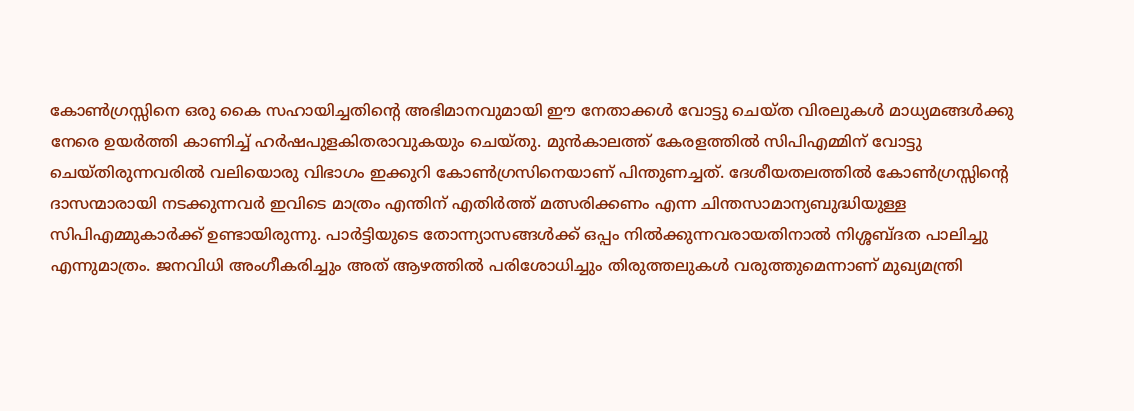കോണ്‍ഗ്രസ്സിനെ ഒരു കൈ സഹായിച്ചതിന്റെ അഭിമാനവുമായി ഈ നേതാക്കള്‍ വോട്ടു ചെയ്ത വിരലുകള്‍ മാധ്യമങ്ങള്‍ക്കു നേരെ ഉയര്‍ത്തി കാണിച്ച് ഹര്‍ഷപുളകിതരാവുകയും ചെയ്തു. മുന്‍കാലത്ത് കേരളത്തില്‍ സിപിഎമ്മിന് വോട്ടു ചെയ്തിരുന്നവരില്‍ വലിയൊരു വിഭാഗം ഇക്കുറി കോണ്‍ഗ്രസിനെയാണ് പിന്തുണച്ചത്. ദേശീയതലത്തില്‍ കോണ്‍ഗ്രസ്സിന്റെ ദാസന്മാരായി നടക്കുന്നവര്‍ ഇവിടെ മാത്രം എന്തിന് എതിര്‍ത്ത് മത്സരിക്കണം എന്ന ചിന്തസാമാന്യബുദ്ധിയുള്ള സിപിഎമ്മുകാര്‍ക്ക് ഉണ്ടായിരുന്നു. പാര്‍ട്ടിയുടെ തോന്ന്യാസങ്ങള്‍ക്ക് ഒപ്പം നില്‍ക്കുന്നവരായതിനാല്‍ നിശ്ശബ്ദത പാലിച്ചു എന്നുമാത്രം. ജനവിധി അംഗീകരിച്ചും അത് ആഴത്തില്‍ പരിശോധിച്ചും തിരുത്തലുകള്‍ വരുത്തുമെന്നാണ് മുഖ്യമന്ത്രി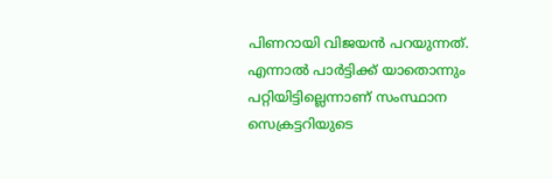പിണറായി വിജയന്‍ പറയുന്നത്. എന്നാല്‍ പാര്‍ട്ടിക്ക് യാതൊന്നും പറ്റിയിട്ടില്ലെന്നാണ് സംസ്ഥാന സെക്രട്ടറിയുടെ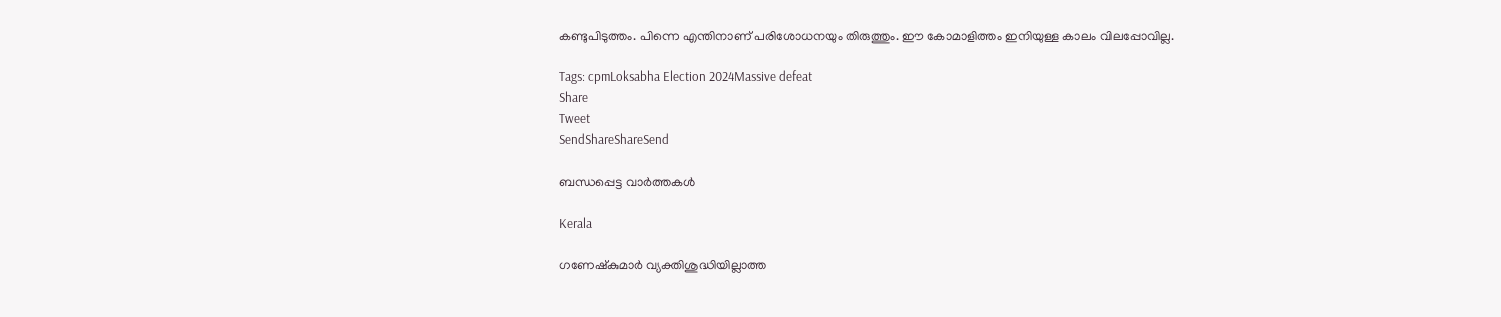കണ്ടുപിടുത്തം. പിന്നെ എന്തിനാണ് പരിശോധനയും തിരുത്തും. ഈ കോമാളിത്തം ഇനിയുള്ള കാലം വിലപ്പോവില്ല.

Tags: cpmLoksabha Election 2024Massive defeat
Share
Tweet
SendShareShareSend

ബന്ധപ്പെട്ട വാര്‍ത്തകള്‍

Kerala

ഗണേഷ്കുമാര്‍ വ്യക്തിശുദ്ധിയില്ലാത്ത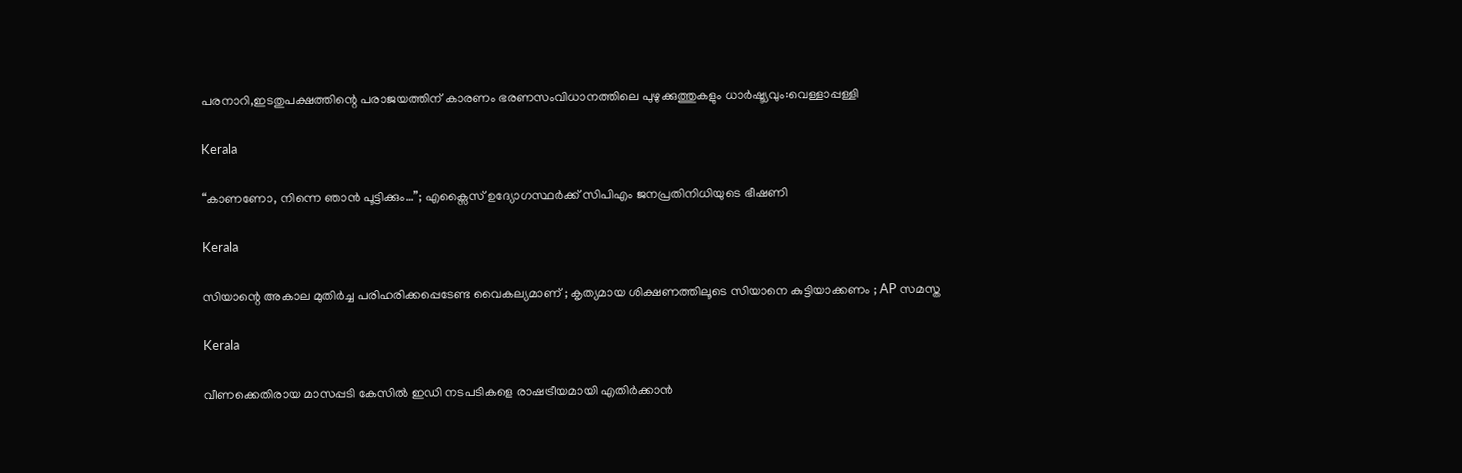പരനാറി,ഇടതുപക്ഷത്തിന്റെ പരാജയത്തിന് കാരണം ഭരണസംവിധാനത്തിലെ പുഴുക്കുത്തുകളും ധാര്‍ഷ്ട്യവും:വെള്ളാപ്പള്ളി

Kerala

“കാണണോ, നിന്നെ ഞാൻ പൂട്ടിക്കും…”; എക്സൈസ് ഉദ്യോഗസ്ഥർക്ക് സിപിഎം ജനപ്രതിനിധിയുടെ ഭീഷണി

Kerala

സിയാന്റെ അകാല മുതിര്‍ച്ച പരിഹരിക്കപ്പെടേണ്ട വൈകല്യമാണ് ; കൃത്യമായ ശിക്ഷണത്തിലൂടെ സിയാനെ കുട്ടിയാക്കണം ; AP സമസ്ത

Kerala

വീണക്കെതിരായ മാസപ്പടി കേസിൽ ഇഡി നടപടികളെ രാഷട്രീയമായി എതിർക്കാൻ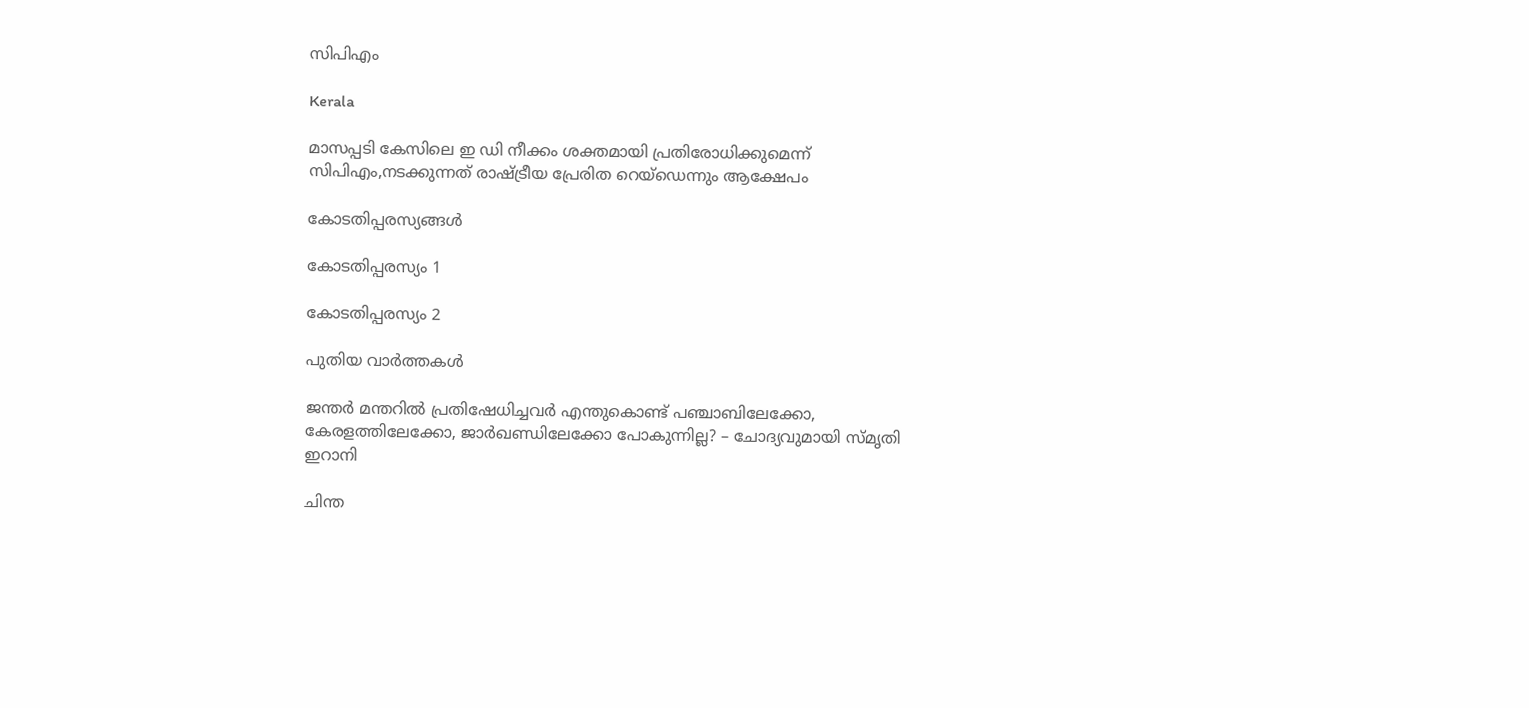സിപിഎം

Kerala

മാസപ്പടി കേസിലെ ഇ ഡി നീക്കം ശക്തമായി പ്രതിരോധിക്കുമെന്ന് സിപിഎം,നടക്കുന്നത് രാഷ്‌ട്രീയ പ്രേരിത റെയ്ഡെന്നും ആക്ഷേപം

കോടതിപ്പരസ്യങ്ങള്‍

കോടതിപ്പരസ്യം 1

കോടതിപ്പരസ്യം 2

പുതിയ വാര്‍ത്തകള്‍

ജന്തർ മന്തറിൽ പ്രതിഷേധിച്ചവർ എന്തുകൊണ്ട് പഞ്ചാബിലേക്കോ, കേരളത്തിലേക്കോ, ജാർഖണ്ഡിലേക്കോ പോകുന്നില്ല? – ചോദ്യവുമായി സ്മൃതി ഇറാനി

ചിന്ത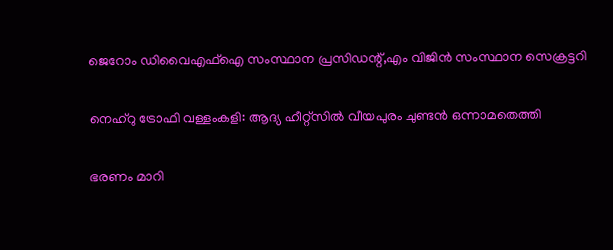ജെറോം ഡിവൈഎഫ്‌ഐ സംസ്ഥാന പ്രസിഡന്റ്,എം വിജിന്‍ സംസ്ഥാന സെക്രട്ടറി

നെഹ്‌റു ട്രോഫി വള്ളംകളി: ആദ്യ ഹീറ്റ്‌സില്‍ വീയപുരം ചുണ്ടന്‍ ഒന്നാമതെത്തി

ഭരണം മാറി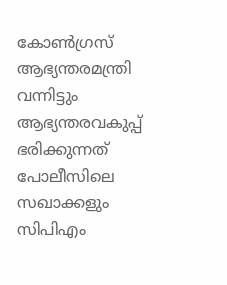കോൺഗ്രസ് ആഭ്യന്തരമന്ത്രി വന്നിട്ടും ആഭ്യന്തരവകുപ്പ് ഭരിക്കുന്നത് പോലീസിലെ സഖാക്കളും സിപിഎം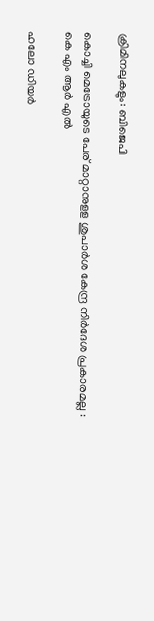ക്രിമിനലുകളും: ബിജെപി

കൊച്ചി മെട്രോയുടെ പേര് മാറ്റാനുളള ശുപാര്‍ശ കേന്ദ്ര നിര്‍ദേശ പ്രകാരമല്ല : കെ എം ആര്‍ എല്‍

ഹലോ ഡിയർ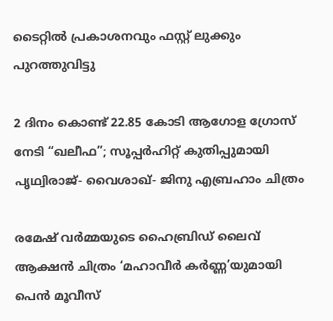ടൈറ്റിൽ പ്രകാശനവും ഫസ്റ്റ് ലുക്കും പുറത്തുവിട്ടു

2 ദിനം കൊണ്ട് 22.85 കോടി ആഗോള ഗ്രോസ് നേടി “ഖലീഫ”; സൂപ്പർഹിറ്റ് കുതിപ്പുമായി പൃഥ്വിരാജ്- വൈശാഖ്- ജിനു എബ്രഹാം ചിത്രം

രമേഷ് വർമ്മയുടെ ഹൈബ്രിഡ് ലൈവ് ആക്ഷൻ ചിത്രം ‘മഹാവീർ കർണ്ണ’യുമായി പെൻ മൂവീസ്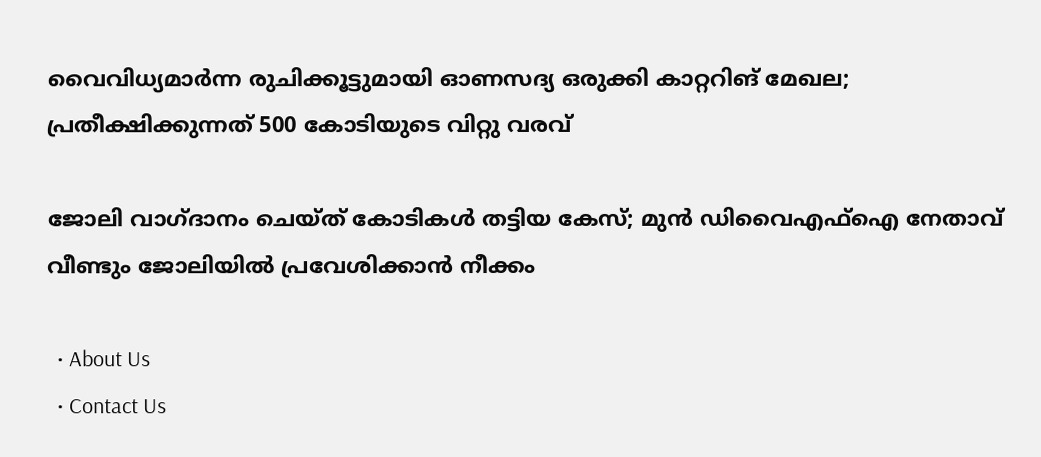വൈവിധ്യമാര്‍ന്ന രുചിക്കൂട്ടുമായി ഓണസദ്യ ഒരുക്കി കാറ്ററിങ് മേഖല; പ്രതീക്ഷിക്കുന്നത് 500 കോടിയുടെ വിറ്റു വരവ്

ജോലി വാഗ്ദാനം ചെയ്ത് കോടികള്‍ തട്ടിയ കേസ്; മുന്‍ ഡിവൈഎഫ്‌ഐ നേതാവ് വീണ്ടും ജോലിയില്‍ പ്രവേശിക്കാന്‍ നീക്കം

  • About Us
  • Contact Us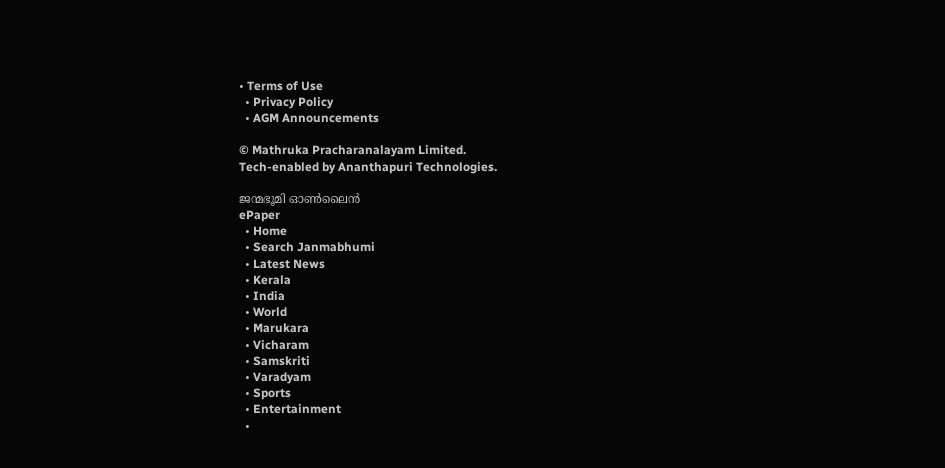• Terms of Use
  • Privacy Policy
  • AGM Announcements

© Mathruka Pracharanalayam Limited.
Tech-enabled by Ananthapuri Technologies.

ജന്മഭൂമി ഓണ്‍ലൈന്‍
ePaper
  • Home
  • Search Janmabhumi
  • Latest News
  • Kerala
  • India
  • World
  • Marukara
  • Vicharam
  • Samskriti
  • Varadyam
  • Sports
  • Entertainment
  •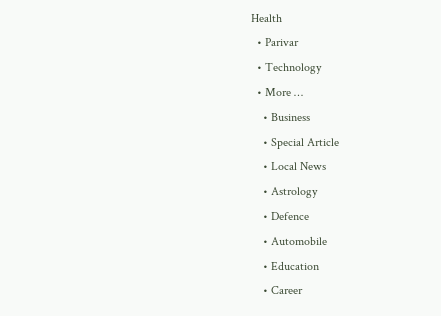Health
  • Parivar
  • Technology
  • More …
    • Business
    • Special Article
    • Local News
    • Astrology
    • Defence
    • Automobile
    • Education
    • Career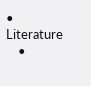• Literature
    •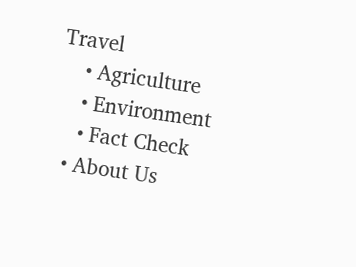Travel
    • Agriculture
    • Environment
    • Fact Check
  • About Us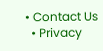• Contact Us
  • Privacy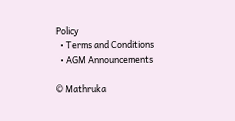Policy
  • Terms and Conditions
  • AGM Announcements

© Mathruka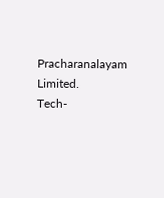Pracharanalayam Limited.
Tech-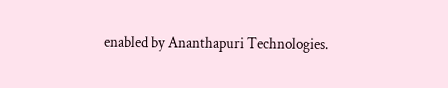enabled by Ananthapuri Technologies.